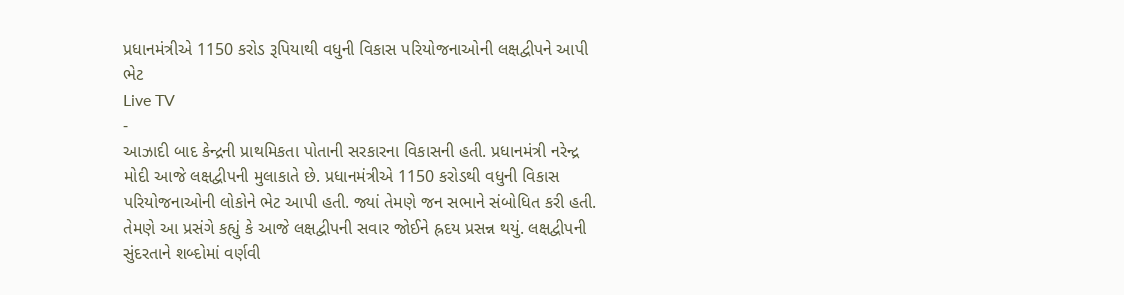પ્રધાનમંત્રીએ 1150 કરોડ રૂપિયાથી વધુની વિકાસ પરિયોજનાઓની લક્ષદ્વીપને આપી ભેટ
Live TV
-
આઝાદી બાદ કેન્દ્રની પ્રાથમિકતા પોતાની સરકારના વિકાસની હતી. પ્રધાનમંત્રી નરેન્દ્ર મોદી આજે લક્ષદ્વીપની મુલાકાતે છે. પ્રધાનમંત્રીએ 1150 કરોડથી વધુની વિકાસ પરિયોજનાઓની લોકોને ભેટ આપી હતી. જ્યાં તેમણે જન સભાને સંબોધિત કરી હતી. તેમણે આ પ્રસંગે કહ્યું કે આજે લક્ષદ્વીપની સવાર જોઈને હ્રદય પ્રસન્ન થયું. લક્ષદ્વીપની સુંદરતાને શબ્દોમાં વર્ણવી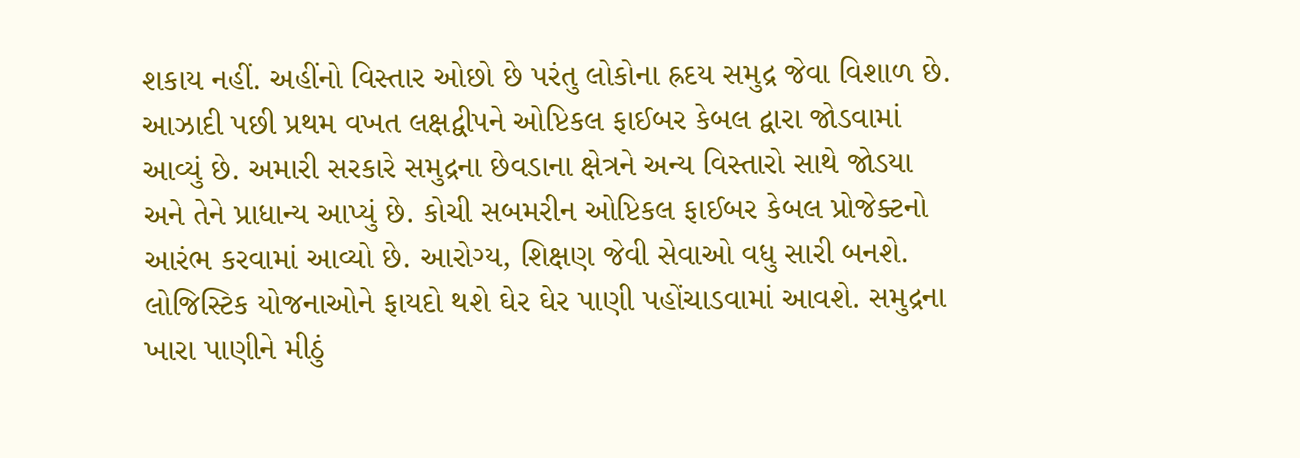શકાય નહીં. અહીંનો વિસ્તાર ઓછો છે પરંતુ લોકોના હ્રદય સમુદ્ર જેવા વિશાળ છે.
આઝાદી પછી પ્રથમ વખત લક્ષદ્વીપને ઓપ્ટિકલ ફાઈબર કેબલ દ્વારા જોડવામાં આવ્યું છે. અમારી સરકારે સમુદ્રના છેવડાના ક્ષેત્રને અન્ય વિસ્તારો સાથે જોડયા અને તેને પ્રાધાન્ય આપ્યું છે. કોચી સબમરીન ઓપ્ટિકલ ફાઈબર કેબલ પ્રોજેક્ટનો આરંભ કરવામાં આવ્યો છે. આરોગ્ય, શિક્ષણ જેવી સેવાઓ વધુ સારી બનશે. લોજિસ્ટિક યોજનાઓને ફાયદો થશે ઘેર ઘેર પાણી પહોંચાડવામાં આવશે. સમુદ્રના ખારા પાણીને મીઠું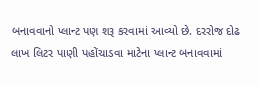બનાવવાનો પ્લાન્ટ પણ શરૂ કરવામાં આવ્યો છે. દરરોજ દોઢ લાખ લિટર પાણી પહોંચાડવા માટેના પ્લાન્ટ બનાવવામાં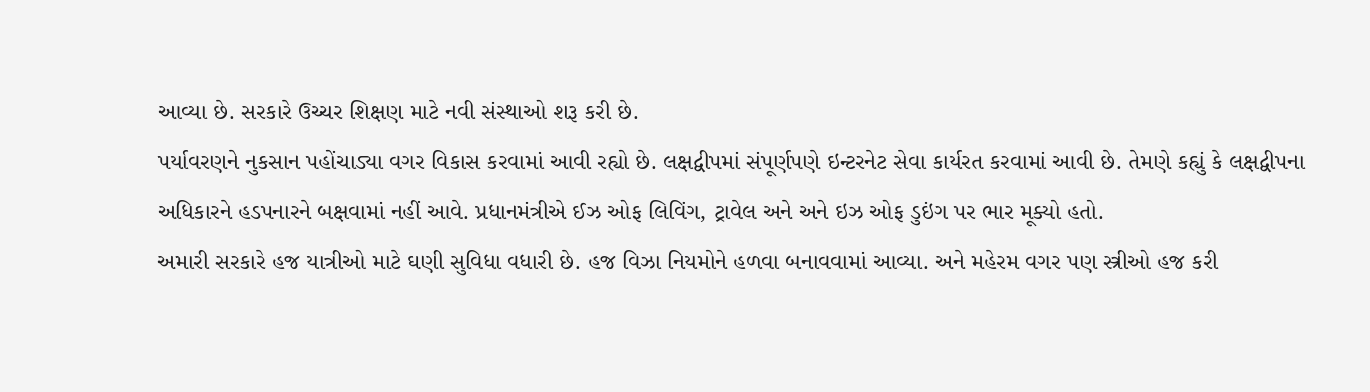આવ્યા છે. સરકારે ઉચ્ચર શિક્ષણ માટે નવી સંસ્થાઓ શરૂ કરી છે.
પર્યાવરણને નુકસાન પહોંચાડ્યા વગર વિકાસ કરવામાં આવી રહ્યો છે. લક્ષદ્વીપમાં સંપૂર્ણપણે ઇન્ટરનેટ સેવા કાર્યરત કરવામાં આવી છે. તેમણે કહ્યું કે લક્ષદ્વીપના અધિકારને હડપનારને બક્ષવામાં નહીં આવે. પ્રધાનમંત્રીએ ઈઝ ઓફ લિવિંગ, ટ્રાવેલ અને અને ઇઝ ઓફ ડુઇંગ પર ભાર મૂક્યો હતો.
અમારી સરકારે હજ યાત્રીઓ માટે ઘણી સુવિધા વધારી છે. હજ વિઝા નિયમોને હળવા બનાવવામાં આવ્યા. અને મહેરમ વગર પણ સ્ત્રીઓ હજ કરી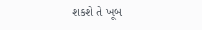શકશે તે ખૂબ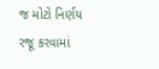જ મોટો નિર્ણય રજૂ કરવામાં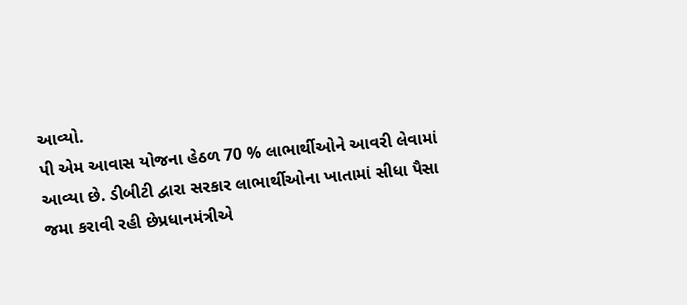આવ્યો.
પી એમ આવાસ યોજના હેઠળ 70 % લાભાર્થીઓને આવરી લેવામાં આવ્યા છે. ડીબીટી દ્વારા સરકાર લાભાર્થીઓના ખાતામાં સીધા પૈસા જમા કરાવી રહી છેપ્રધાનમંત્રીએ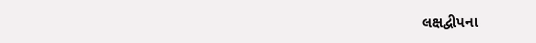લક્ષદ્વીપના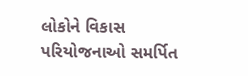લોકોને વિકાસ પરિયોજનાઓ સમર્પિત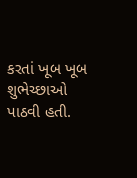કરતાં ખૂબ ખૂબ શુભેચ્છાઓ પાઠવી હતી.